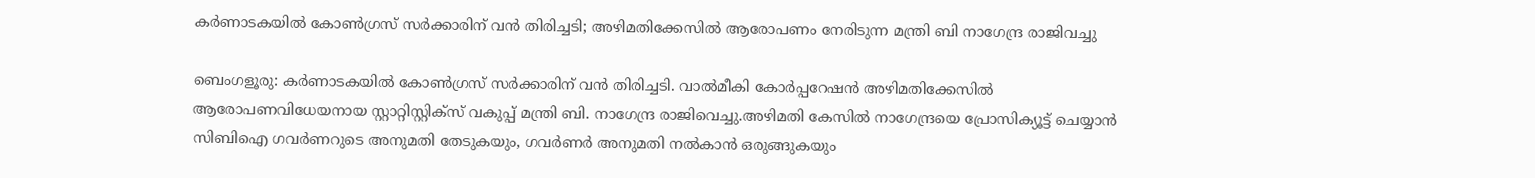കര്‍ണാടകയില്‍ കോണ്‍ഗ്രസ് സര്‍ക്കാരിന് വന്‍ തിരിച്ചടി; അഴിമതിക്കേസില്‍ ആരോപണം നേരിടുന്ന മന്ത്രി ബി നാഗേന്ദ്ര രാജിവച്ചു

ബെംഗളൂരു: കര്‍ണാടകയില്‍ കോണ്‍ഗ്രസ് സര്‍ക്കാരിന് വന്‍ തിരിച്ചടി. വാല്‍മീകി കോര്‍പ്പറേഷന്‍ അഴിമതിക്കേസില്‍ ആരോപണവിധേയനായ സ്റ്റാറ്റിസ്റ്റിക്‌സ് വകുപ്പ് മന്ത്രി ബി. നാഗേന്ദ്ര രാജിവെച്ചു.അഴിമതി കേസില്‍ നാഗേന്ദ്രയെ പ്രോസിക്യൂട്ട് ചെയ്യാന്‍ സിബിഐ ഗവര്‍ണറുടെ അനുമതി തേടുകയും, ഗവര്‍ണര്‍ അനുമതി നല്‍കാന്‍ ഒരുങ്ങുകയും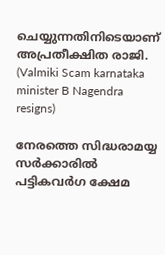ചെയ്യുന്നതിനിടെയാണ് അപ്രതീക്ഷിത രാജി. (Valmiki Scam karnataka minister B Nagendra resigns)

നേരത്തെ സിദ്ധരാമയ്യ സര്‍ക്കാരില്‍ പട്ടികവര്‍ഗ ക്ഷേമ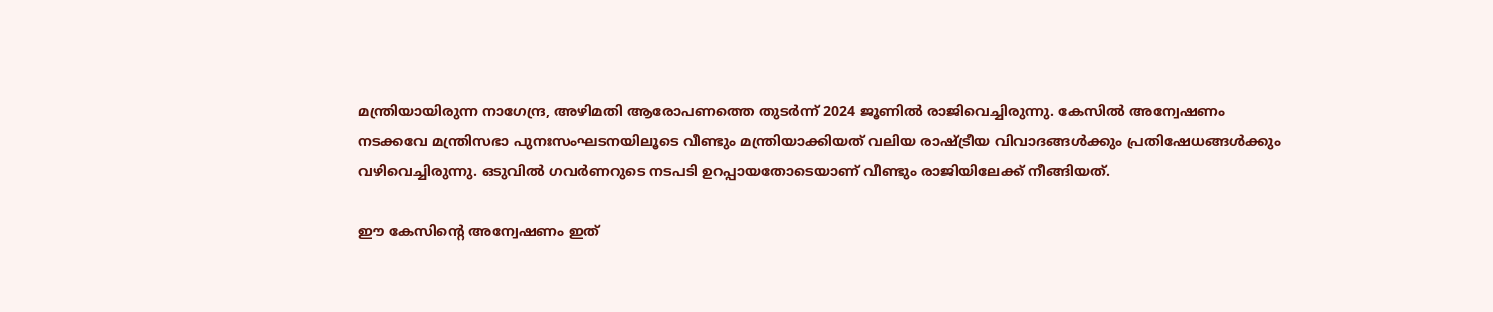മന്ത്രിയായിരുന്ന നാഗേന്ദ്ര, അഴിമതി ആരോപണത്തെ തുടര്‍ന്ന് 2024 ജൂണില്‍ രാജിവെച്ചിരുന്നു. കേസില്‍ അന്വേഷണം നടക്കവേ മന്ത്രിസഭാ പുനഃസംഘടനയിലൂടെ വീണ്ടും മന്ത്രിയാക്കിയത് വലിയ രാഷ്ട്രീയ വിവാദങ്ങള്‍ക്കും പ്രതിഷേധങ്ങള്‍ക്കും വഴിവെച്ചിരുന്നു. ഒടുവില്‍ ഗവര്‍ണറുടെ നടപടി ഉറപ്പായതോടെയാണ് വീണ്ടും രാജിയിലേക്ക് നീങ്ങിയത്.

ഈ കേസിന്റെ അന്വേഷണം ഇത്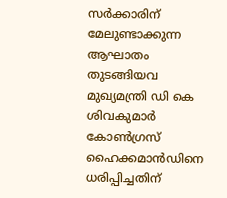സര്‍ക്കാരിന് മേലുണ്ടാക്കുന്ന ആഘാതം തുടങ്ങിയവ മുഖ്യമന്ത്രി ഡി കെ ശിവകുമാര്‍ കോണ്‍ഗ്രസ് ഹൈക്കമാന്‍ഡിനെ ധരിപ്പിച്ചതിന്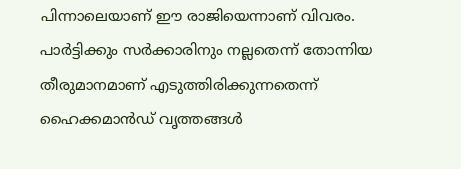പിന്നാലെയാണ് ഈ രാജിയെന്നാണ് വിവരം. പാര്‍ട്ടിക്കും സര്‍ക്കാരിനും നല്ലതെന്ന് തോന്നിയ തീരുമാനമാണ് എടുത്തിരിക്കുന്നതെന്ന് ഹൈക്കമാന്‍ഡ് വൃത്തങ്ങള്‍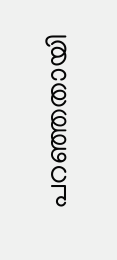പറഞ്ഞതായി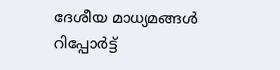ദേശീയ മാധ്യമങ്ങള്‍ റിപ്പോര്‍ട്ട്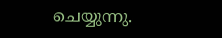ചെയ്യുന്നു.